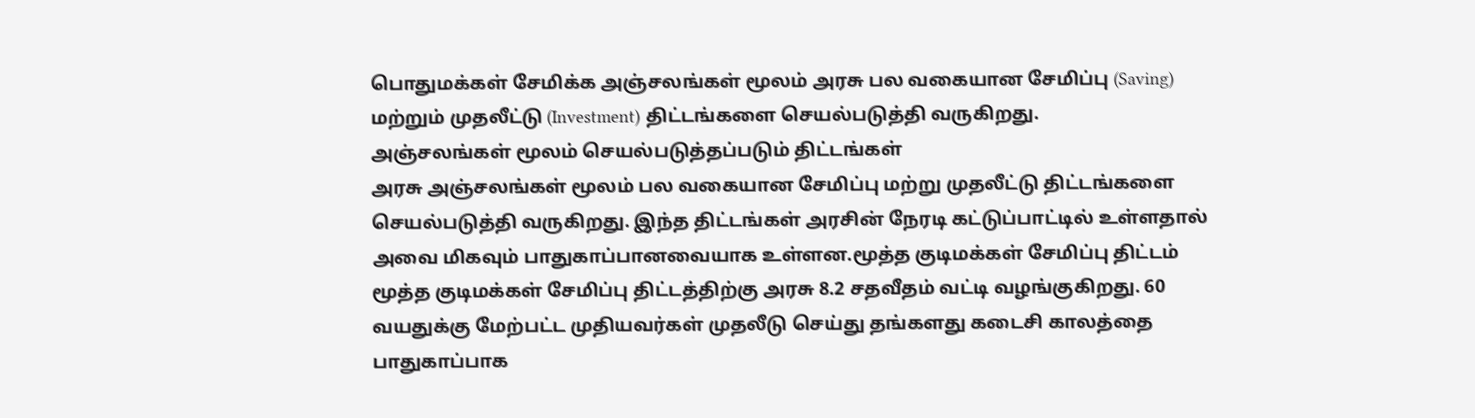பொதுமக்கள் சேமிக்க அஞ்சலங்கள் மூலம் அரசு பல வகையான சேமிப்பு (Saving) மற்றும் முதலீட்டு (Investment) திட்டங்களை செயல்படுத்தி வருகிறது.
அஞ்சலங்கள் மூலம் செயல்படுத்தப்படும் திட்டங்கள்
அரசு அஞ்சலங்கள் மூலம் பல வகையான சேமிப்பு மற்று முதலீட்டு திட்டங்களை செயல்படுத்தி வருகிறது. இந்த திட்டங்கள் அரசின் நேரடி கட்டுப்பாட்டில் உள்ளதால் அவை மிகவும் பாதுகாப்பானவையாக உள்ளன.மூத்த குடிமக்கள் சேமிப்பு திட்டம்
மூத்த குடிமக்கள் சேமிப்பு திட்டத்திற்கு அரசு 8.2 சதவீதம் வட்டி வழங்குகிறது. 60 வயதுக்கு மேற்பட்ட முதியவர்கள் முதலீடு செய்து தங்களது கடைசி காலத்தை பாதுகாப்பாக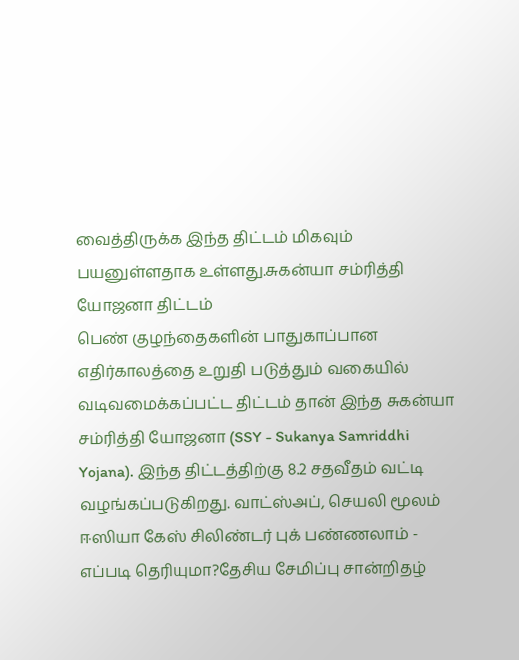வைத்திருக்க இந்த திட்டம் மிகவும் பயனுள்ளதாக உள்ளது.சுகன்யா சம்ரித்தி யோஜனா திட்டம்
பெண் குழந்தைகளின் பாதுகாப்பான எதிர்காலத்தை உறுதி படுத்தும் வகையில் வடிவமைக்கப்பட்ட திட்டம் தான் இந்த சுகன்யா சம்ரித்தி யோஜனா (SSY - Sukanya Samriddhi Yojana). இந்த திட்டத்திற்கு 8.2 சதவீதம் வட்டி வழங்கப்படுகிறது. வாட்ஸ்அப், செயலி மூலம் ஈஸியா கேஸ் சிலிண்டர் புக் பண்ணலாம் - எப்படி தெரியுமா?தேசிய சேமிப்பு சான்றிதழ்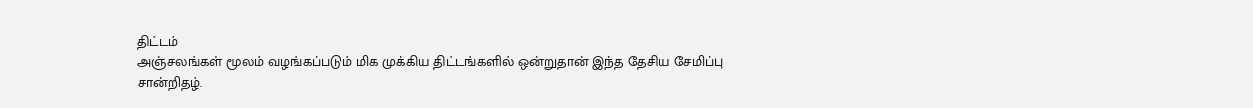திட்டம்
அஞ்சலங்கள் மூலம் வழங்கப்படும் மிக முக்கிய திட்டங்களில் ஒன்றுதான் இந்த தேசிய சேமிப்பு சான்றிதழ்.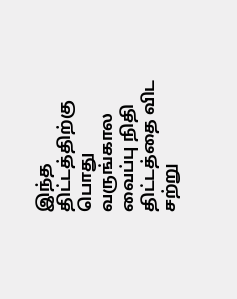இந்த திட்டத்திற்கு பொது வருங்கால வைப்பு நிதி திட்டத்தை விட சற்று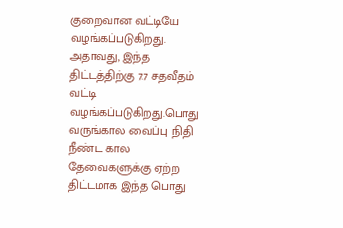குறைவான வட்டியே வழங்கப்படுகிறது. அதாவது, இந்த திட்டத்திற்கு 7.7 சதவீதம் வட்டி வழங்கப்படுகிறது.பொது வருங்கால வைப்பு நிதி
நீண்ட கால தேவைகளுக்கு ஏற்ற திட்டமாக இந்த பொது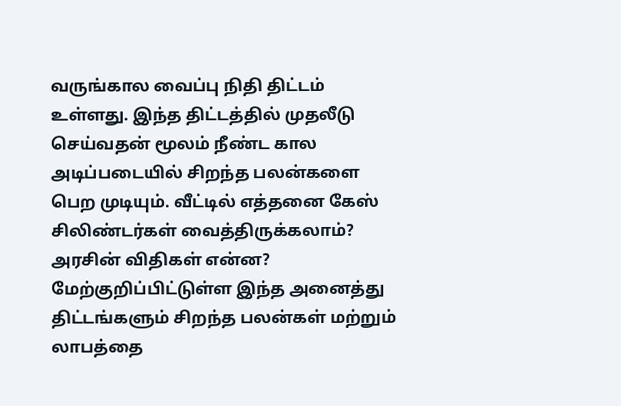வருங்கால வைப்பு நிதி திட்டம் உள்ளது. இந்த திட்டத்தில் முதலீடு செய்வதன் மூலம் நீண்ட கால அடிப்படையில் சிறந்த பலன்களை பெற முடியும். வீட்டில் எத்தனை கேஸ் சிலிண்டர்கள் வைத்திருக்கலாம்? அரசின் விதிகள் என்ன? மேற்குறிப்பிட்டுள்ள இந்த அனைத்து திட்டங்களும் சிறந்த பலன்கள் மற்றும் லாபத்தை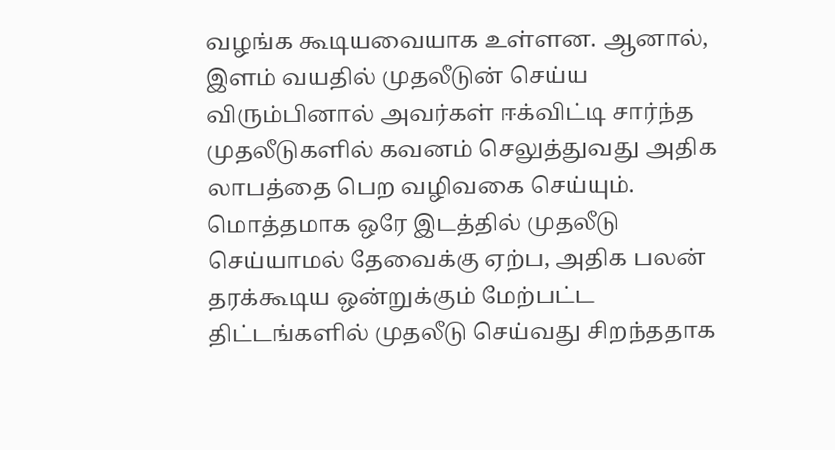வழங்க கூடியவையாக உள்ளன. ஆனால், இளம் வயதில் முதலீடுன் செய்ய விரும்பினால் அவர்கள் ஈக்விட்டி சார்ந்த முதலீடுகளில் கவனம் செலுத்துவது அதிக லாபத்தை பெற வழிவகை செய்யும். மொத்தமாக ஒரே இடத்தில் முதலீடு செய்யாமல் தேவைக்கு ஏற்ப, அதிக பலன் தரக்கூடிய ஒன்றுக்கும் மேற்பட்ட திட்டங்களில் முதலீடு செய்வது சிறந்ததாக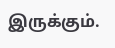இருக்கும்.